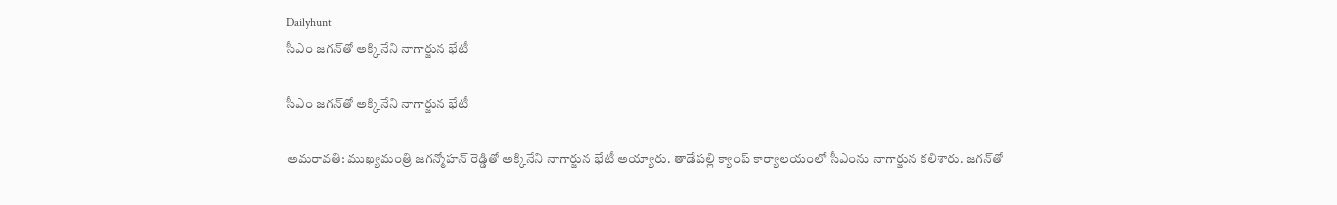Dailyhunt
సీఎం జగన్‌తో అక్కినేని నాగార్జున భేటీ

సీఎం జగన్‌తో అక్కినేని నాగార్జున భేటీ

అమరావతి: ముఖ్యమంత్రి జగన్మోహన్ రెడ్డితో అక్కినేని నాగార్జున భేటీ అయ్యారు. తాడేపల్లి క్యాంప్ కార్యాలయంలో సీఎంను నాగార్జున కలిశారు. జగన్‌తో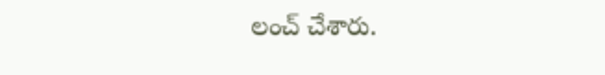లంచ్ చేశారు.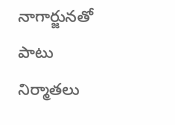నాగార్జునతో పాటు నిర్మాతలు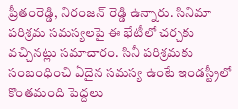ప్రీతంరెడ్డి, నిరంజన్ రెడ్డి ఉన్నారు. సినిమా పరిశ్రమ సమస్యలపై ఈ భేటీలో చర్చకు వచ్చినట్లు సమాచారం. సినీ పరిశ్రమకు సంబంధించి ఏదైన సమస్య ఉంటే ఇండస్ట్రీలో కొంతమంది పెద్దలు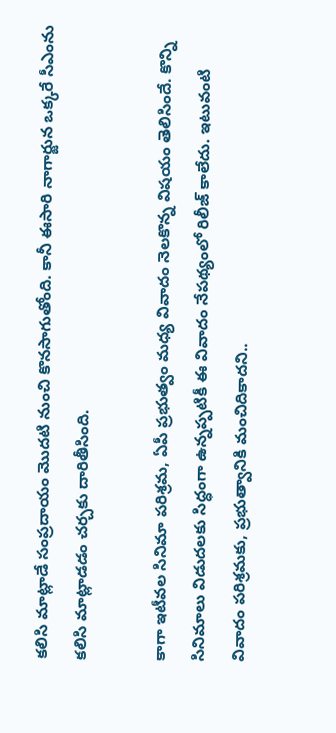కలిసి మాట్లాడే సంప్రదాయం మొదటి నుంచి కొనసాగుతోంది. కానీ ఈసారి నాగార్జున ఒక్కరే సీఎంను కలిసి మాట్లాడడం చర్చకు దారితీసింది.

కాగా ఇటీవల సినిమా పరిశ్రమ, ఏపీ ప్రభుత్వం మధ్య వివాదం నెలకొన్న విషయం తెలిసిందే. కొన్ని సినిమాలు విడుదలకు సిద్ధంగా ఉన్నప్పటికీ ఈ వివాదం నేపథ్యంలో రిలీజ్ కాలేదు. ఇటువంటి వివాదం పరిశ్రమకు, ప్రభుత్వానికి మంచిదికాదని..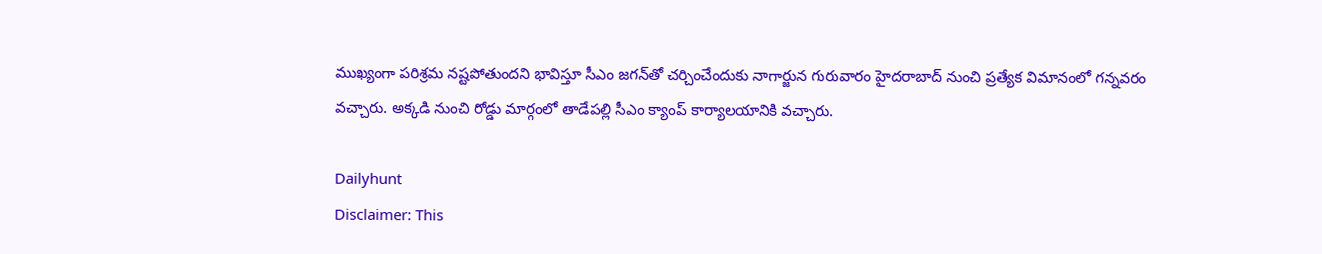ముఖ్యంగా పరిశ్రమ నష్టపోతుందని భావిస్తూ సీఎం జగన్‌తో చర్చించేందుకు నాగార్జున గురువారం హైదరాబాద్ నుంచి ప్రత్యేక విమానంలో గన్నవరం వచ్చారు. అక్కడి నుంచి రోడ్డు మార్గంలో తాడేపల్లి సీఎం క్యాంప్ కార్యాలయానికి వచ్చారు.

Dailyhunt
Disclaimer: This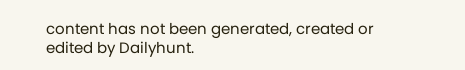content has not been generated, created or edited by Dailyhunt.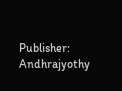Publisher: Andhrajyothy